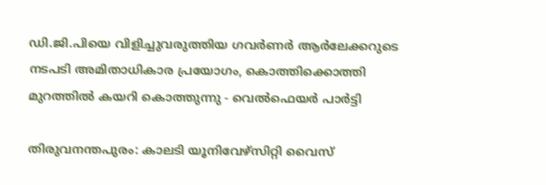ഡി.ജി.പിയെ വിളിച്ചുവരുത്തിയ ഗവർണർ ആർലേക്കറുടെ നടപടി അമിതാധികാര പ്രയോഗം, കൊത്തിക്കൊത്തി മുറത്തിൽ കയറി കൊത്തുന്നു - വെൽഫെയർ പാർട്ടി

തിരുവനന്തപുരം: കാലടി യൂനിവേഴ്സിറ്റി വൈസ്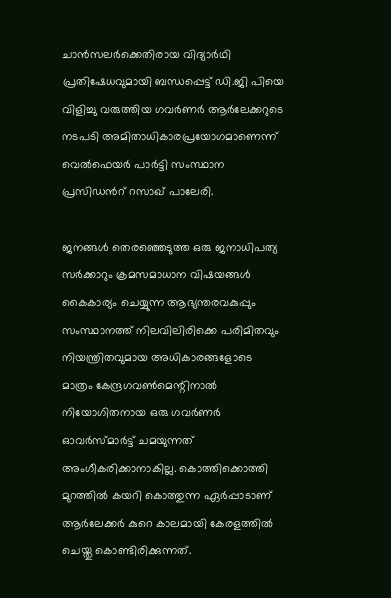ചാൻസലർക്കെതിരായ വിദ്യാർഥി പ്രതിഷേധവുമായി ബന്ധപ്പെട്ട് ഡി.ജി പിയെ വിളിച്ചു വരുത്തിയ ഗവർണർ ആർലേക്കറുടെ നടപടി അമിതാധികാരപ്രയോഗമാണെന്ന് വെൽഫെയർ പാർട്ടി സംസ്ഥാന പ്രസിഡൻറ് റസാഖ് പാലേരി.

ജനങ്ങൾ തെരഞ്ഞെടുത്ത ഒരു ജനാധിപത്യ സർക്കാറും ക്രമസമാധാന വിഷയങ്ങൾ കൈകാര്യം ചെയ്യുന്ന ആഭ്യന്തരവകുപ്പും സംസ്ഥാനത്ത് നിലവിലിരിക്കെ പരിമിതവും നിയന്ത്രിതവുമായ അധികാരങ്ങളോടെ മാത്രം കേന്ദ്രഗവൺമെന്റിനാൽ നിയോഗിതനായ ഒരു ഗവർണർ ഓവർസ്മാർട്ട് ചമയുന്നത് അംഗീകരിക്കാനാകില്ല. കൊത്തിക്കൊത്തി മുറത്തിൽ കയറി കൊത്തുന്ന ഏർപ്പാടാണ് ആർലേക്കർ കുറെ കാലമായി കേരളത്തിൽ ചെയ്തു കൊണ്ടിരിക്കുന്നത്.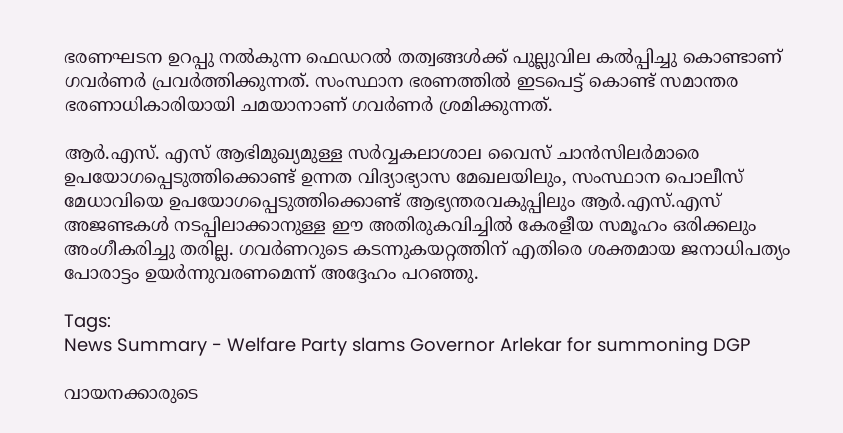ഭരണഘടന ഉറപ്പു നൽകുന്ന ഫെഡറൽ തത്വങ്ങൾക്ക് പുല്ലുവില കൽപ്പിച്ചു കൊണ്ടാണ് ഗവർണർ പ്രവർത്തിക്കുന്നത്. സംസ്ഥാന ഭരണത്തിൽ ഇടപെട്ട് കൊണ്ട് സമാന്തര ഭരണാധികാരിയായി ചമയാനാണ് ഗവർണർ ശ്രമിക്കുന്നത്.

ആർ.എസ്. എസ് ആഭിമുഖ്യമുള്ള സർവ്വകലാശാല വൈസ് ചാൻസിലർമാരെ ഉപയോഗപ്പെടുത്തിക്കൊണ്ട് ഉന്നത വിദ്യാഭ്യാസ മേഖലയിലും, സംസ്ഥാന പൊലീസ് മേധാവിയെ ഉപയോഗപ്പെടുത്തിക്കൊണ്ട് ആഭ്യന്തരവകുപ്പിലും ആർ.എസ്.എസ് അജണ്ടകൾ നടപ്പിലാക്കാനുള്ള ഈ അതിരുകവിച്ചിൽ കേരളീയ സമൂഹം ഒരിക്കലും അംഗീകരിച്ചു തരില്ല. ഗവർണറുടെ കടന്നുകയറ്റത്തിന് എതിരെ ശക്തമായ ജനാധിപത്യം പോരാട്ടം ഉയർന്നുവരണമെന്ന് അദ്ദേഹം പറഞ്ഞു.

Tags:
News Summary - Welfare Party slams Governor Arlekar for summoning DGP

വായനക്കാരുടെ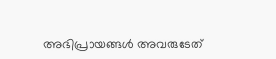അഭിപ്രായങ്ങള്‍ അവരുടേത്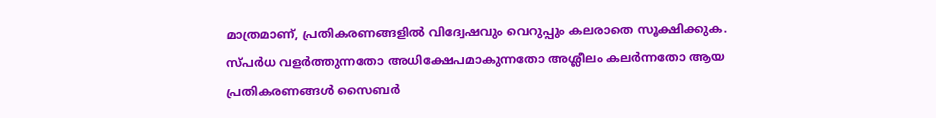മാത്രമാണ്, പ്രതികരണങ്ങളിൽ വിദ്വേഷവും വെറുപ്പും കലരാതെ സൂക്ഷിക്കുക. സ്പർധ വളർത്തുന്നതോ അധിക്ഷേപമാകുന്നതോ അശ്ലീലം കലർന്നതോ ആയ പ്രതികരണങ്ങൾ സൈബർ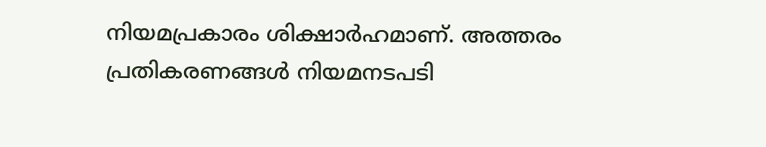നിയമപ്രകാരം ശിക്ഷാർഹമാണ്. അത്തരം പ്രതികരണങ്ങൾ നിയമനടപടി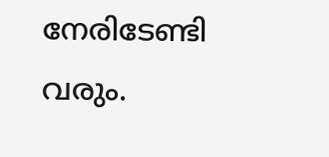നേരിടേണ്ടി വരും.